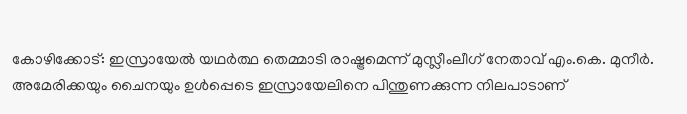കോഴിക്കോട്: ഇസ്രായേൽ യഥർത്ഥ തെമ്മാടി രാഷ്ട്രമെന്ന് മുസ്ലീംലീഗ് നേതാവ് എം.കെ. മുനീർ. അമേരിക്കയും ചൈനയും ഉൾപ്പെടെ ഇസ്രായേലിനെ പിന്തുണക്കുന്ന നിലപാടാണ്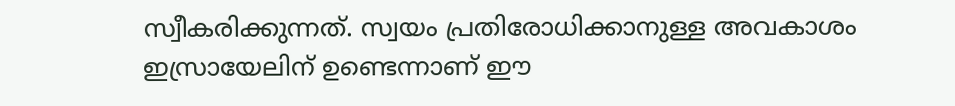സ്വീകരിക്കുന്നത്. സ്വയം പ്രതിരോധിക്കാനുള്ള അവകാശം ഇസ്രായേലിന് ഉണ്ടെന്നാണ് ഈ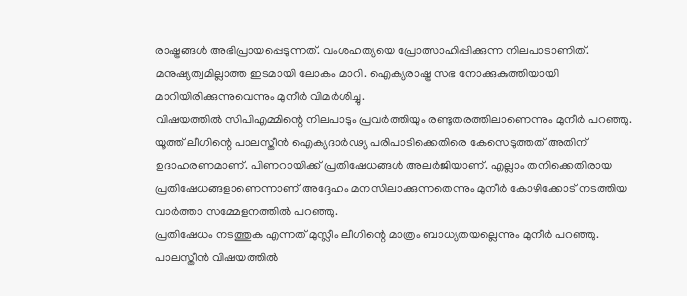രാഷ്ട്രങ്ങൾ അഭിപ്രായപ്പെടുന്നത്. വംശഹത്യയെ പ്രോത്സാഹിപ്പിക്കുന്ന നിലപാടാണിത്. മനുഷ്യത്വമില്ലാത്ത ഇടമായി ലോകം മാറി. ഐക്യരാഷ്ട്ര സഭ നോക്കുകുത്തിയായി മാറിയിരിക്കുന്നുവെന്നും മുനീർ വിമർശിച്ചു.
വിഷയത്തിൽ സിപിഎമ്മിന്റെ നിലപാടും പ്രവർത്തിയും രണ്ടുതരത്തിലാണെന്നും മുനീർ പറഞ്ഞു. യൂത്ത് ലീഗിന്റെ പാലസ്തീൻ ഐക്യദാർഢ്യ പരിപാടിക്കെതിരെ കേസെടുത്തത് അതിന് ഉദാഹരണമാണ്. പിണറായിക്ക് പ്രതിഷേധങ്ങൾ അലർജിയാണ്. എല്ലാം തനിക്കെതിരായ പ്രതിഷേധങ്ങളാണെന്നാണ് അദ്ദേഹം മനസിലാക്കുന്നതെന്നും മുനീർ കോഴിക്കോട് നടത്തിയ വാർത്താ സമ്മേളനത്തിൽ പറഞ്ഞു.
പ്രതിഷേധം നടത്തുക എന്നത് മുസ്ലീം ലീഗിന്റെ മാത്രം ബാധ്യതയല്ലെന്നും മുനീർ പറഞ്ഞു. പാലസ്തീൻ വിഷയത്തിൽ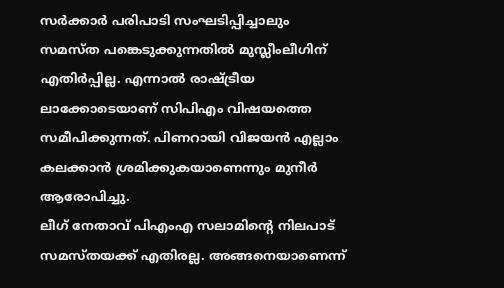സർക്കാർ പരിപാടി സംഘടിപ്പിച്ചാലും സമസ്ത പങ്കെടുക്കുന്നതിൽ മുസ്ലീംലീഗിന് എതിർപ്പില്ല. എന്നാൽ രാഷ്ട്രീയ ലാക്കോടെയാണ് സിപിഎം വിഷയത്തെ സമീപിക്കുന്നത്. പിണറായി വിജയൻ എല്ലാം കലക്കാൻ ശ്രമിക്കുകയാണെന്നും മുനീർ ആരോപിച്ചു.
ലീഗ് നേതാവ് പിഎംഎ സലാമിന്റെ നിലപാട് സമസ്തയക്ക് എതിരല്ല. അങ്ങനെയാണെന്ന്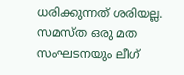ധരിക്കുന്നത് ശരിയല്ല. സമസ്ത ഒരു മത സംഘടനയും ലീഗ്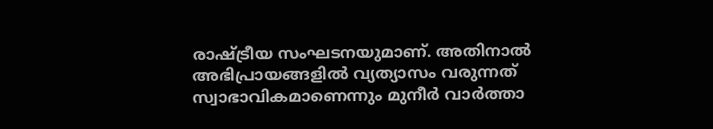രാഷ്ട്രീയ സംഘടനയുമാണ്. അതിനാൽ അഭിപ്രായങ്ങളിൽ വ്യത്യാസം വരുന്നത് സ്വാഭാവികമാണെന്നും മുനീർ വാർത്താ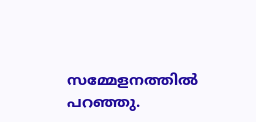സമ്മേളനത്തിൽ പറഞ്ഞു.